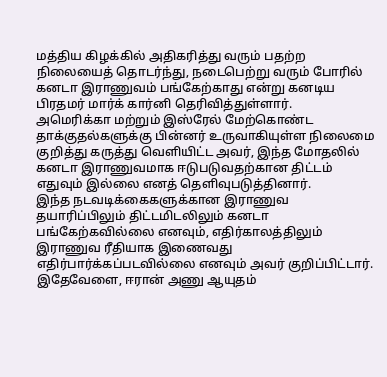மத்திய கிழக்கில் அதிகரித்து வரும் பதற்ற நிலையைத் தொடர்ந்து, நடைபெற்று வரும் போரில் கனடா இராணுவம் பங்கேற்காது என்று கனடிய பிரதமர் மார்க் கார்னி தெரிவித்துள்ளார்.
அமெரிக்கா மற்றும் இஸ்ரேல் மேற்கொண்ட தாக்குதல்களுக்கு பின்னர் உருவாகியுள்ள நிலைமை குறித்து கருத்து வெளியிட்ட அவர், இந்த மோதலில் கனடா இராணுவமாக ஈடுபடுவதற்கான திட்டம் எதுவும் இல்லை எனத் தெளிவுபடுத்தினார்.
இந்த நடவடிக்கைகளுக்கான இராணுவ தயாரிப்பிலும் திட்டமிடலிலும் கனடா பங்கேற்கவில்லை எனவும், எதிர்காலத்திலும் இராணுவ ரீதியாக இணைவது எதிர்பார்க்கப்படவில்லை எனவும் அவர் குறிப்பிட்டார்.
இதேவேளை, ஈரான் அணு ஆயுதம்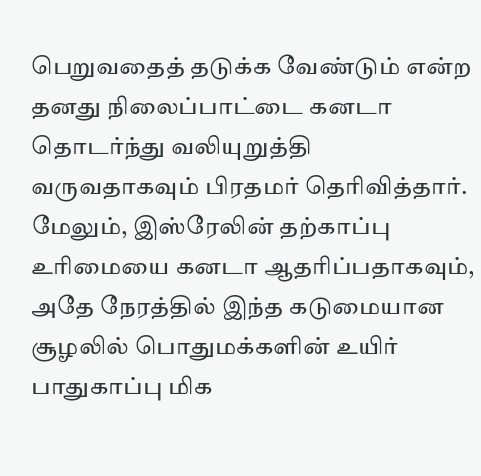பெறுவதைத் தடுக்க வேண்டும் என்ற தனது நிலைப்பாட்டை கனடா தொடர்ந்து வலியுறுத்தி வருவதாகவும் பிரதமர் தெரிவித்தார்.
மேலும், இஸ்ரேலின் தற்காப்பு உரிமையை கனடா ஆதரிப்பதாகவும், அதே நேரத்தில் இந்த கடுமையான சூழலில் பொதுமக்களின் உயிர் பாதுகாப்பு மிக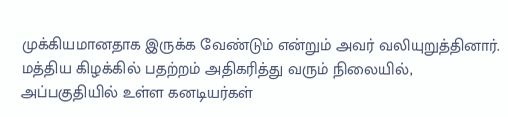முக்கியமானதாக இருக்க வேண்டும் என்றும் அவர் வலியுறுத்தினார்.
மத்திய கிழக்கில் பதற்றம் அதிகரித்து வரும் நிலையில், அப்பகுதியில் உள்ள கனடியர்கள்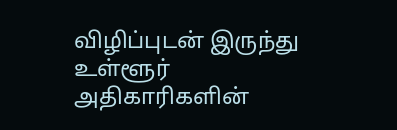விழிப்புடன் இருந்து உள்ளூர் அதிகாரிகளின்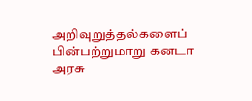அறிவுறுத்தல்களைப் பின்பற்றுமாறு கனடா அரசு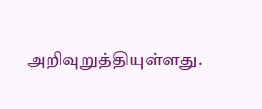அறிவுறுத்தியுள்ளது.